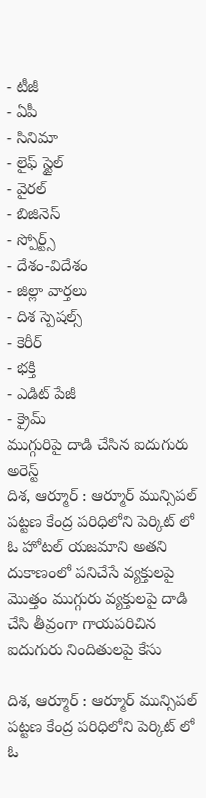- టీజీ
- ఏపీ
- సినిమా
- లైఫ్ స్టైల్
- వైరల్
- బిజినెస్
- స్పోర్ట్స్
- దేశం-విదేశం
- జిల్లా వార్తలు
- దిశ స్పెషల్స్
- కెరీర్
- భక్తి
- ఎడిట్ పేజీ
- క్రైమ్
ముగ్గురిపై దాడి చేసిన ఐదుగురు అరెస్ట్
దిశ, ఆర్మూర్ : ఆర్మూర్ మున్సిపల్ పట్టణ కేంద్ర పరిధిలోని పెర్కిట్ లో ఓ హోటల్ యజమాని అతని దుకాణంలో పనిచేసే వ్యక్తులపై మొత్తం ముగ్గురు వ్యక్తులపై దాడి చేసి తీవ్రంగా గాయపరిచిన ఐదుగురు నిందితులపై కేసు

దిశ, ఆర్మూర్ : ఆర్మూర్ మున్సిపల్ పట్టణ కేంద్ర పరిధిలోని పెర్కిట్ లో ఓ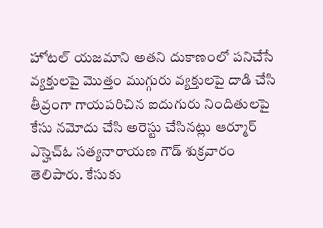హోటల్ యజమాని అతని దుకాణంలో పనిచేసే వ్యక్తులపై మొత్తం ముగ్గురు వ్యక్తులపై దాడి చేసి తీవ్రంగా గాయపరిచిన ఐదుగురు నిందితులపై కేసు నమోదు చేసి అరెస్టు చేసినట్లు ఆర్మూర్ ఎస్హెచ్ఓ సత్యనారాయణ గౌడ్ శుక్రవారం తెలిపారు. కేసుకు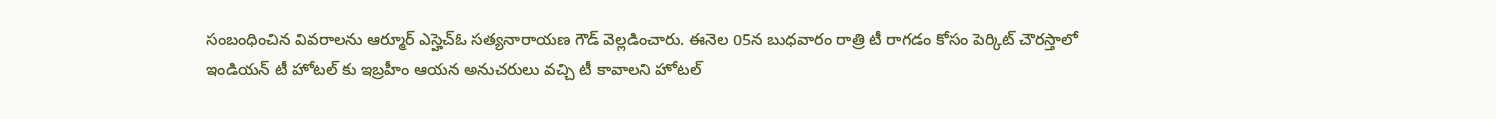సంబంధించిన వివరాలను ఆర్మూర్ ఎస్హెచ్ఓ సత్యనారాయణ గౌడ్ వెల్లడించారు. ఈనెల 05న బుధవారం రాత్రి టీ రాగడం కోసం పెర్కిట్ చౌరస్తాలో ఇండియన్ టీ హోటల్ కు ఇబ్రహీం ఆయన అనుచరులు వచ్చి టీ కావాలని హోటల్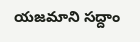యజమాని సద్దాం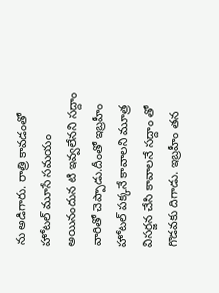ను అడిగారు. రాత్రి కావడంతో హోటల్ మూసే సమయం అయినందున టి ఇవ్వలేనని సద్దాం వారితో చెప్పాడు.దీంతో ఇబ్రహీం హోటల్ పక్కనే కావాలని మూత్ర విసర్జన చేసి కావాలనే సద్దాం తో గొడవకు దిగాడు. ఇబ్రహీం తన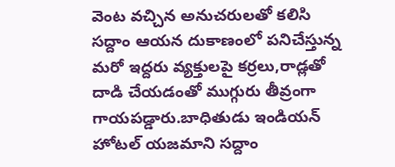వెంట వచ్చిన అనుచరులతో కలిసి సద్దాం ఆయన దుకాణంలో పనిచేస్తున్న మరో ఇద్దరు వ్యక్తులపై కర్రలు,రాడ్లతో దాడి చేయడంతో ముగ్గురు తీవ్రంగా గాయపడ్డారు.బాధితుడు ఇండియన్ హోటల్ యజమాని సద్దాం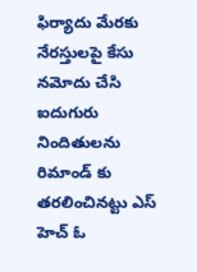ఫిర్యాదు మేరకు నేరస్తులపై కేసు నమోదు చేసి ఐదుగురు నిందితులను రిమాండ్ కు తరలించినట్టు ఎస్ హెచ్ ఓ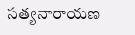సత్యనారాయణ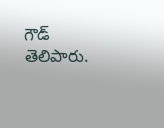గౌడ్ తెలిపారు.